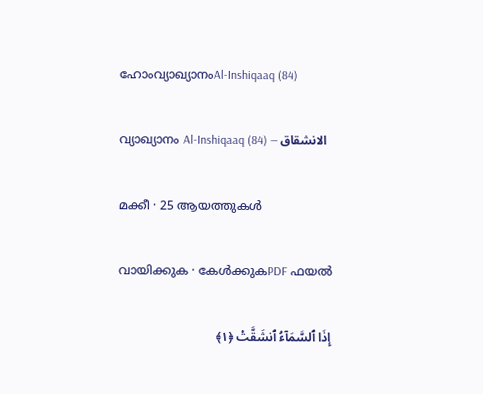ഹോംവ്യാഖ്യാനംAl-Inshiqaaq (84)

വ്യാഖ്യാനം Al-Inshiqaaq (84) — الانشقاق

മക്കീ · 25 ആയത്തുകൾ

വായിക്കുക · കേൾക്കുകPDF ഫയൽ

إِذَا ٱلسَّمَآءُ ٱنشَقَّتْ ﴿١﴾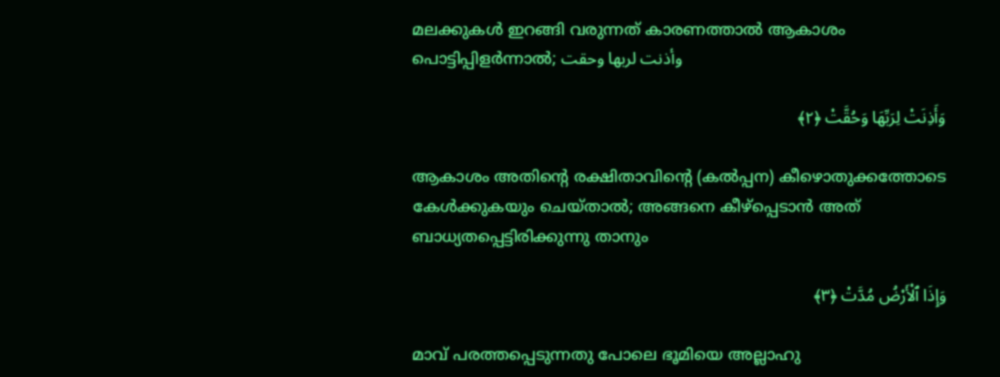മലക്കുകൾ ഇറങ്ങി വരുന്നത് കാരണത്താൽ ആകാശം പൊട്ടിപ്പിളർന്നാൽ; وأذنت لربها وحقت

وَأَذِنَتْ لِرَبِّهَا وَحُقَّتْ ﴿٢﴾

ആകാശം അതിൻ്റെ രക്ഷിതാവിൻ്റെ (കൽപ്പന) കീഴൊതുക്കത്തോടെ കേൾക്കുകയും ചെയ്താൽ; അങ്ങനെ കീഴ്പ്പെടാൻ അത് ബാധ്യതപ്പെട്ടിരിക്കുന്നു താനും

وَإِذَا ٱلْأَرْضُ مُدَّتْ ﴿٣﴾

മാവ് പരത്തപ്പെടുന്നതു പോലെ ഭൂമിയെ അല്ലാഹു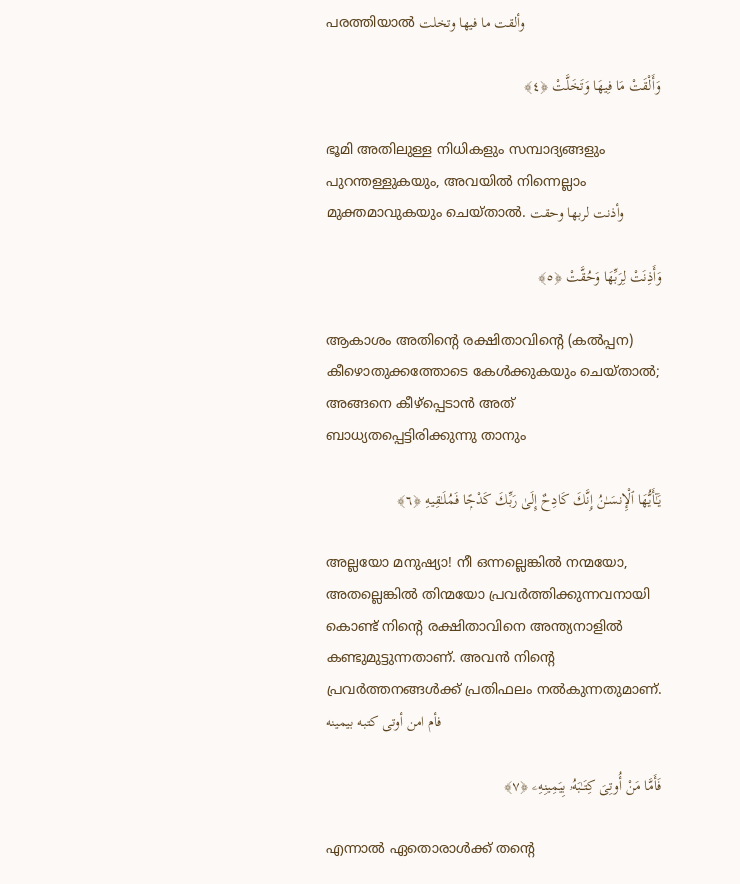പരത്തിയാൽ وألقت ما فيها وتخلت

وَأَلْقَتْ مَا فِيهَا وَتَخَلَّتْ ﴿٤﴾

ഭൂമി അതിലുള്ള നിധികളും സമ്പാദ്യങ്ങളും പുറന്തള്ളുകയും, അവയിൽ നിന്നെല്ലാം മുക്തമാവുകയും ചെയ്താൽ. وأذنت لربها وحقت

وَأَذِنَتْ لِرَبِّهَا وَحُقَّتْ ﴿٥﴾

ആകാശം അതിൻ്റെ രക്ഷിതാവിൻ്റെ (കൽപ്പന) കീഴൊതുക്കത്തോടെ കേൾക്കുകയും ചെയ്താൽ; അങ്ങനെ കീഴ്പ്പെടാൻ അത് ബാധ്യതപ്പെട്ടിരിക്കുന്നു താനും

يَـٰٓأَيُّهَا ٱلْإِنسَـٰنُ إِنَّكَ كَادِحٌ إِلَىٰ رَبِّكَ كَدْحًۭا فَمُلَـٰقِيهِ ﴿٦﴾

അല്ലയോ മനുഷ്യാ! നീ ഒന്നല്ലെങ്കിൽ നന്മയോ, അതല്ലെങ്കിൽ തിന്മയോ പ്രവർത്തിക്കുന്നവനായി കൊണ്ട് നിൻ്റെ രക്ഷിതാവിനെ അന്ത്യനാളിൽ കണ്ടുമുട്ടുന്നതാണ്. അവൻ നിൻ്റെ പ്രവർത്തനങ്ങൾക്ക് പ്രതിഫലം നൽകുന്നതുമാണ്. فأم امن أوتى كتبه بيمينه

فَأَمَّا مَنْ أُوتِىَ كِتَـٰبَهُۥ بِيَمِينِهِۦ ﴿٧﴾

എന്നാൽ ഏതൊരാൾക്ക് തൻ്റെ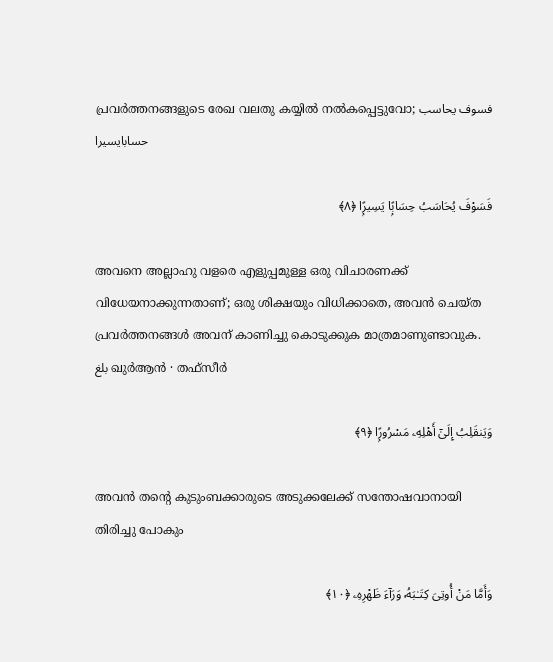പ്രവർത്തനങ്ങളുടെ രേഖ വലതു കയ്യിൽ നൽകപ്പെട്ടുവോ; فسوف يحاسب حسابايسيرا

فَسَوْفَ يُحَاسَبُ حِسَابًۭا يَسِيرًۭا ﴿٨﴾

അവനെ അല്ലാഹു വളരെ എളുപ്പമുള്ള ഒരു വിചാരണക്ക് വിധേയനാക്കുന്നതാണ്; ഒരു ശിക്ഷയും വിധിക്കാതെ, അവൻ ചെയ്ത പ്രവർത്തനങ്ങൾ അവന് കാണിച്ചു കൊടുക്കുക മാത്രമാണുണ്ടാവുക. بلغ ഖുർആൻ · തഫ്സീർ

وَيَنقَلِبُ إِلَىٰٓ أَهْلِهِۦ مَسْرُورًۭا ﴿٩﴾

അവൻ തൻ്റെ കുടുംബക്കാരുടെ അടുക്കലേക്ക് സന്തോഷവാനായി തിരിച്ചു പോകും

وَأَمَّا مَنْ أُوتِىَ كِتَـٰبَهُۥ وَرَآءَ ظَهْرِهِۦ ﴿١٠﴾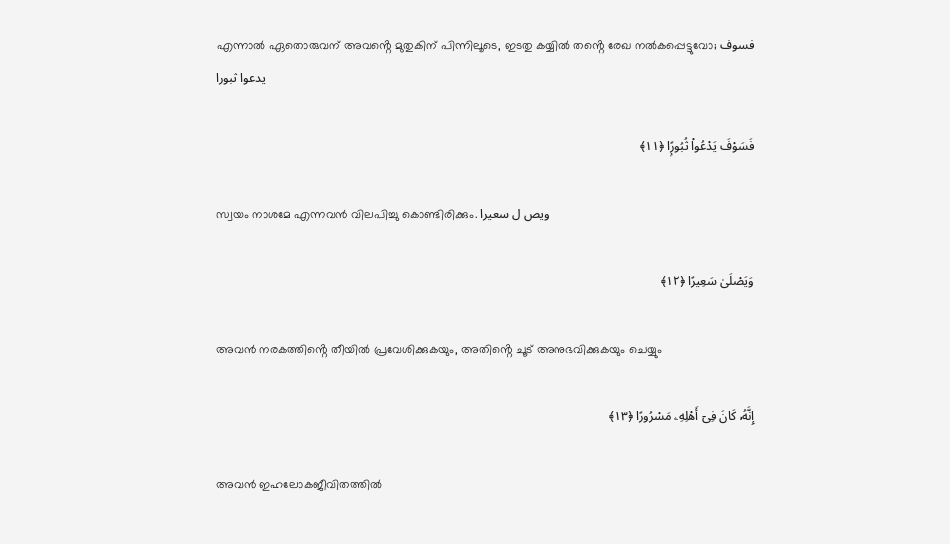എന്നാൽ ഏതൊരുവന് അവൻ്റെ മുതുകിന് പിന്നിലൂടെ, ഇടതു കയ്യിൽ തൻ്റെ രേഖ നൽകപ്പെട്ടുവോ; فسوف يدعوا ثبورا

فَسَوْفَ يَدْعُوا۟ ثُبُورًۭا ﴿١١﴾

സ്വയം നാശമേ എന്നവൻ വിലപിച്ചു കൊണ്ടിരിക്കും. ويص ل سعيرا

وَيَصْلَىٰ سَعِيرًا ﴿١٢﴾

അവൻ നരകത്തിൻ്റെ തീയിൽ പ്രവേശിക്കുകയും, അതിൻ്റെ ചൂട് അനുഭവിക്കുകയും ചെയ്യും

إِنَّهُۥ كَانَ فِىٓ أَهْلِهِۦ مَسْرُورًا ﴿١٣﴾

അവൻ ഇഹലോകജീവിതത്തിൽ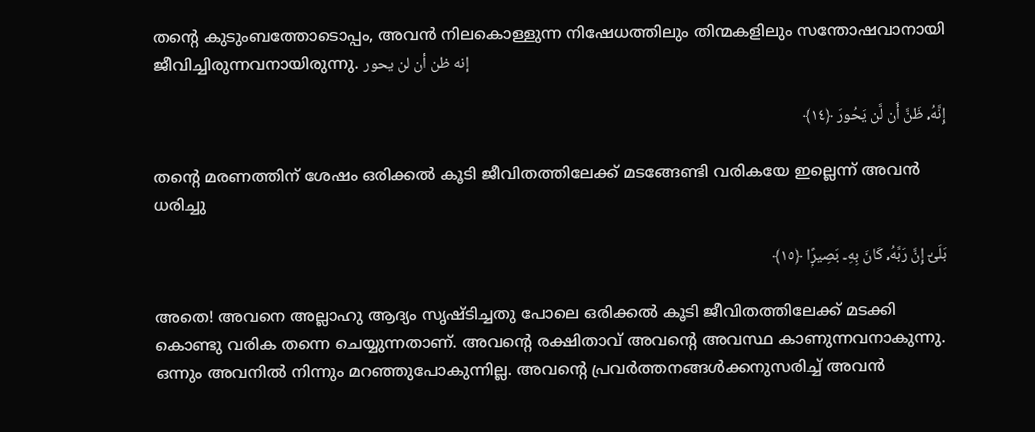തൻ്റെ കുടുംബത്തോടൊപ്പം, അവൻ നിലകൊള്ളുന്ന നിഷേധത്തിലും തിന്മകളിലും സന്തോഷവാനായി ജീവിച്ചിരുന്നവനായിരുന്നു. إنه ظن أن لن يحور

إِنَّهُۥ ظَنَّ أَن لَّن يَحُورَ ﴿١٤﴾

തൻ്റെ മരണത്തിന് ശേഷം ഒരിക്കൽ കൂടി ജീവിതത്തിലേക്ക് മടങ്ങേണ്ടി വരികയേ ഇല്ലെന്ന് അവൻ ധരിച്ചു

بَلَىٰٓ إِنَّ رَبَّهُۥ كَانَ بِهِۦ بَصِيرًۭا ﴿١٥﴾

അതെ! അവനെ അല്ലാഹു ആദ്യം സൃഷ്ടിച്ചതു പോലെ ഒരിക്കൽ കൂടി ജീവിതത്തിലേക്ക് മടക്കി കൊണ്ടു വരിക തന്നെ ചെയ്യുന്നതാണ്. അവൻ്റെ രക്ഷിതാവ് അവൻ്റെ അവസ്ഥ കാണുന്നവനാകുന്നു. ഒന്നും അവനിൽ നിന്നും മറഞ്ഞുപോകുന്നില്ല. അവൻ്റെ പ്രവർത്തനങ്ങൾക്കനുസരിച്ച് അവൻ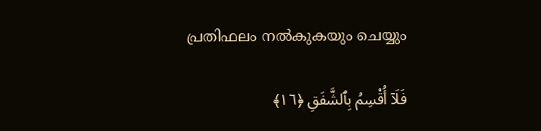പ്രതിഫലം നൽകുകയും ചെയ്യും

فَلَآ أُقْسِمُ بِٱلشَّفَقِ ﴿١٦﴾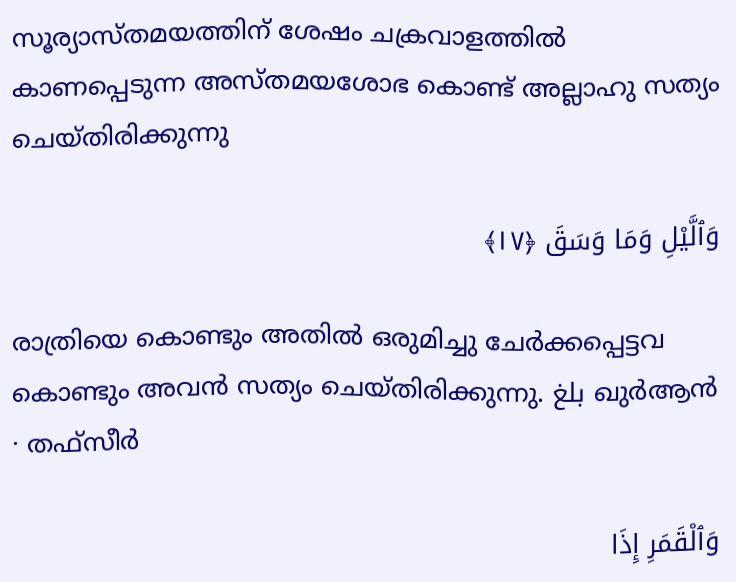സൂര്യാസ്തമയത്തിന് ശേഷം ചക്രവാളത്തിൽ കാണപ്പെടുന്ന അസ്തമയശോഭ കൊണ്ട് അല്ലാഹു സത്യം ചെയ്തിരിക്കുന്നു

وَٱلَّيْلِ وَمَا وَسَقَ ﴿١٧﴾

രാത്രിയെ കൊണ്ടും അതിൽ ഒരുമിച്ചു ചേർക്കപ്പെട്ടവ കൊണ്ടും അവൻ സത്യം ചെയ്തിരിക്കുന്നു. بلغ ഖുർആൻ · തഫ്സീർ

وَٱلْقَمَرِ إِذَا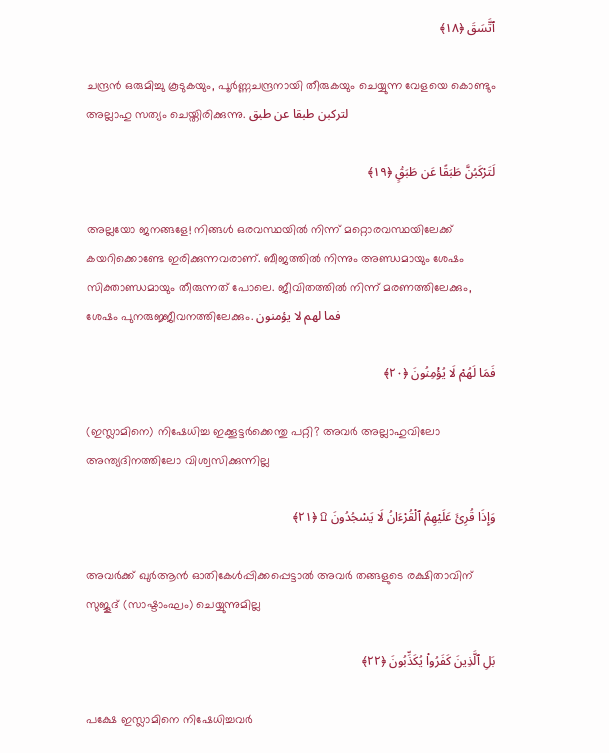ٱتَّسَقَ ﴿١٨﴾

ചന്ദ്രൻ ഒരുമിച്ചു കൂടുകയും, പൂർണ്ണചന്ദ്രനായി തീരുകയും ചെയ്യുന്ന വേളയെ കൊണ്ടും അല്ലാഹു സത്യം ചെയ്തിരിക്കുന്നു. لتركبن طبقا عن طبق

لَتَرْكَبُنَّ طَبَقًا عَن طَبَقٍۢ ﴿١٩﴾

അല്ലയോ ജനങ്ങളേ! നിങ്ങൾ ഒരവസ്ഥയിൽ നിന്ന് മറ്റൊരവസ്ഥയിലേക്ക് കയറിക്കൊണ്ടേ ഇരിക്കുന്നവരാണ്. ബീജത്തിൽ നിന്നും അണ്ഡമായും ശേഷം സിക്താണ്ഡമായും തീരുന്നത് പോലെ. ജീവിതത്തിൽ നിന്ന് മരണത്തിലേക്കും, ശേഷം പുനരുജ്ജീവനത്തിലേക്കും. فما لهم لا يؤمنون

فَمَا لَهُمْ لَا يُؤْمِنُونَ ﴿٢٠﴾

(ഇസ്ലാമിനെ) നിഷേധിച്ച ഇക്കൂട്ടർക്കെന്തു പറ്റി? അവർ അല്ലാഹുവിലോ അന്ത്യദിനത്തിലോ വിശ്വസിക്കുന്നില്ല

وَإِذَا قُرِئَ عَلَيْهِمُ ٱلْقُرْءَانُ لَا يَسْجُدُونَ ۩ ﴿٢١﴾

അവർക്ക് ഖുർആൻ ഓതികേൾപ്പിക്കപ്പെട്ടാൽ അവർ തങ്ങളുടെ രക്ഷിതാവിന് സുജൂദ് (സാഷ്ടാംഘം) ചെയ്യുന്നുമില്ല

بَلِ ٱلَّذِينَ كَفَرُوا۟ يُكَذِّبُونَ ﴿٢٢﴾

പക്ഷേ ഇസ്ലാമിനെ നിഷേധിച്ചവർ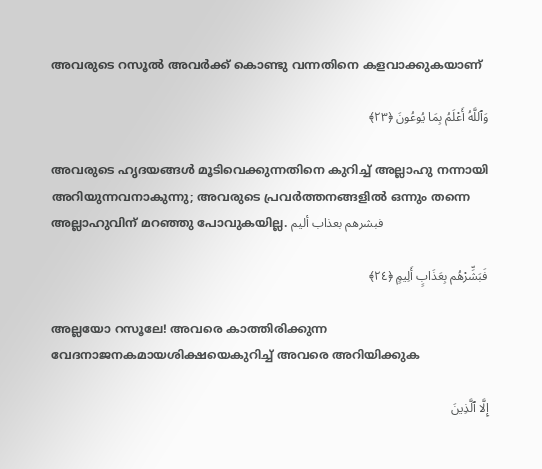അവരുടെ റസൂൽ അവർക്ക് കൊണ്ടു വന്നതിനെ കളവാക്കുകയാണ്

وَٱللَّهُ أَعْلَمُ بِمَا يُوعُونَ ﴿٢٣﴾

അവരുടെ ഹൃദയങ്ങൾ മൂടിവെക്കുന്നതിനെ കുറിച്ച് അല്ലാഹു നന്നായി അറിയുന്നവനാകുന്നു; അവരുടെ പ്രവർത്തനങ്ങളിൽ ഒന്നും തന്നെ അല്ലാഹുവിന് മറഞ്ഞു പോവുകയില്ല. فبشرهم بعذاب أليم

فَبَشِّرْهُم بِعَذَابٍ أَلِيمٍ ﴿٢٤﴾

അല്ലയോ റസൂലേ! അവരെ കാത്തിരിക്കുന്ന വേദനാജനകമായശിക്ഷയെകുറിച്ച് അവരെ അറിയിക്കുക

إِلَّا ٱلَّذِينَ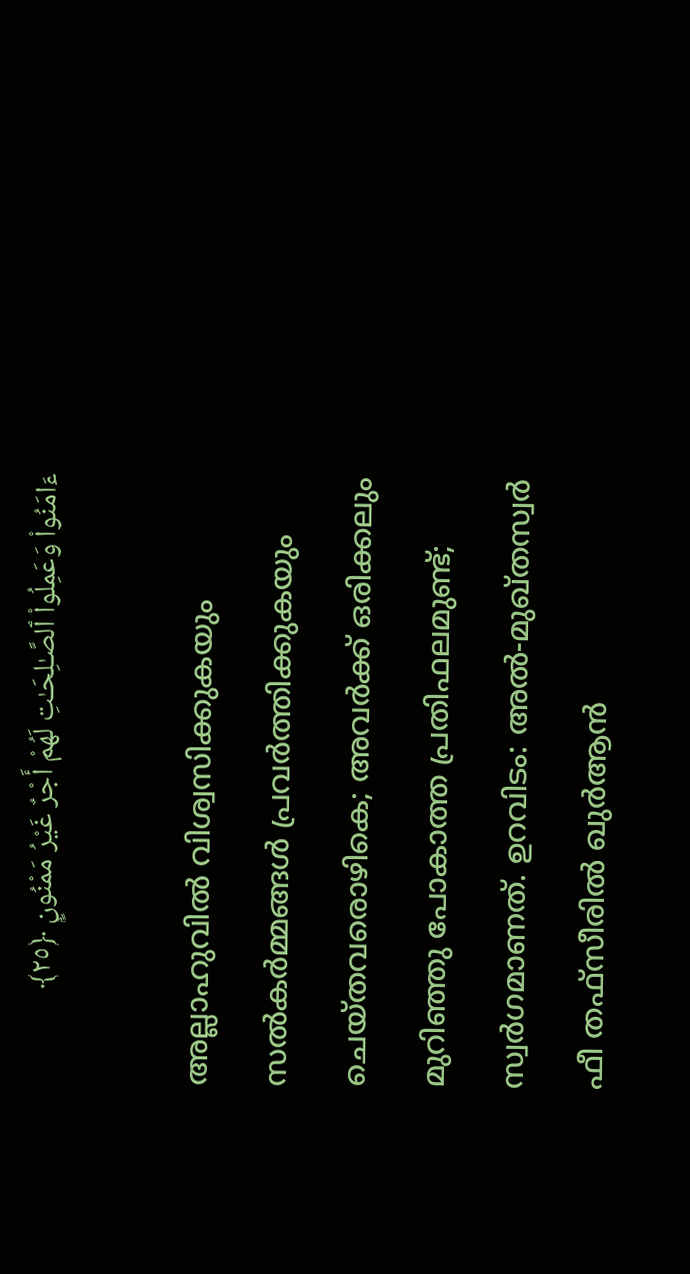ءَامَنُوا۟ وَعَمِلُوا۟ ٱلصَّـٰلِحَـٰتِ لَهُمْ أَجْرٌ غَيْرُ مَمْنُونٍۭ ﴿٢٥﴾

അല്ലാഹുവിൽ വിശ്വസിക്കുകയും സൽകർമ്മങ്ങൾ പ്രവർത്തിക്കുകയും ചെയ്തവരൊഴികെ; അവർക്ക് ഒരിക്കലും മുറിഞ്ഞു പോകാത്ത പ്രതിഫലമുണ്ട്; സ്വർഗമാണത്. ഉറവിടം: അൽ-മുഖ്തസ്വർ ഫീ തഫ്സീരിൽ ഖുർആൻ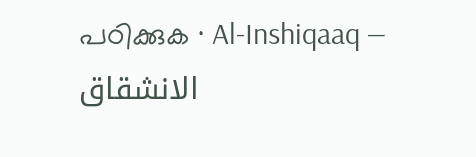പഠിക്കുക · Al-Inshiqaaq — الانشقاق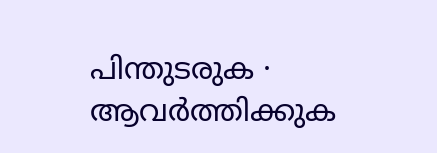പിന്തുടരുക · ആവർത്തിക്കുക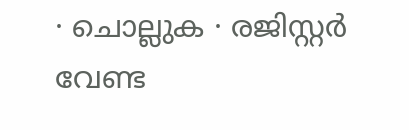· ചൊല്ലുക · രജിസ്റ്റർ വേണ്ട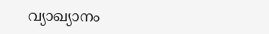വ്യാഖ്യാനം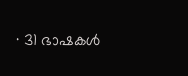· 31 ഭാഷകൾ